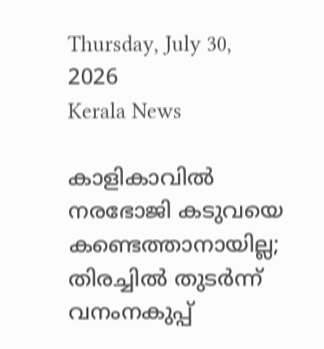Thursday, July 30, 2026
Kerala News

കാളികാവില്‍ നരഭോജി കടുവയെ കണ്ടെത്താനായില്ല; തിരച്ചില്‍ തുടര്‍ന്ന് വനംനകുപ്പ്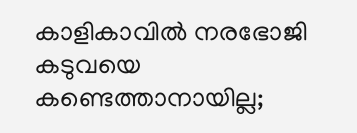കാളികാവില്‍ നരഭോജി കടുവയെ കണ്ടെത്താനായില്ല;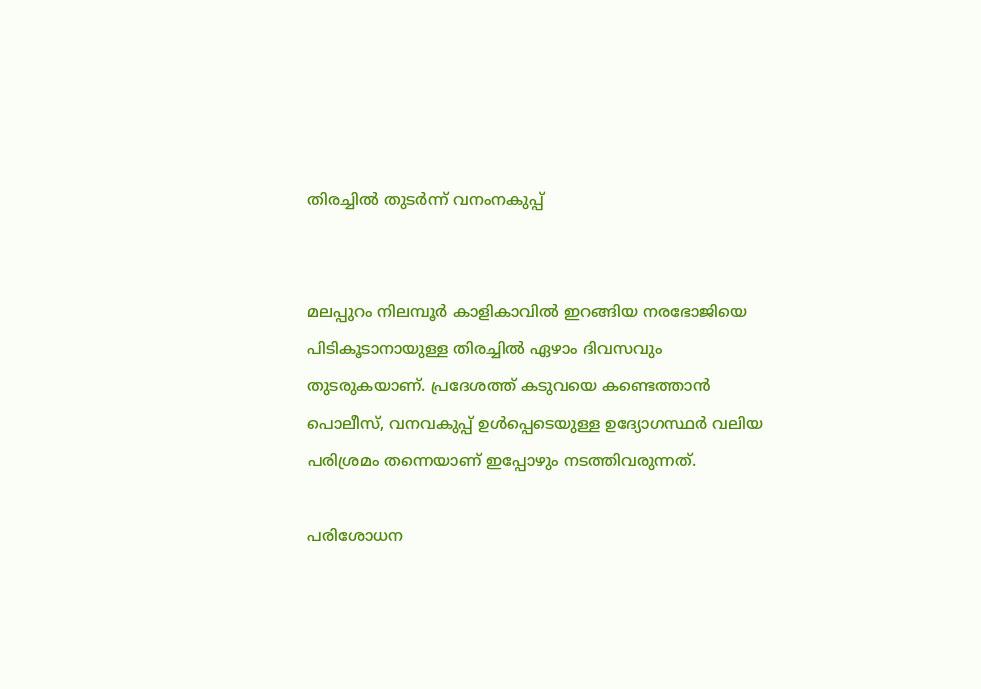തിരച്ചില്‍ തുടര്‍ന്ന് വനംനകുപ്പ്


മലപ്പുറം നിലമ്പൂര്‍ കാളികാവില്‍ ഇറങ്ങിയ നരഭോജിയെ പിടികൂടാനായുള്ള തിരച്ചില്‍ ഏഴാം ദിവസവും തുടരുകയാണ്. പ്രദേശത്ത് കടുവയെ കണ്ടെത്താന്‍ പൊലീസ്, വനവകുപ്പ് ഉള്‍പ്പെടെയുള്ള ഉദ്യോഗസ്ഥര്‍ വലിയ പരിശ്രമം തന്നെയാണ് ഇപ്പോഴും നടത്തിവരുന്നത്.

പരിശോധന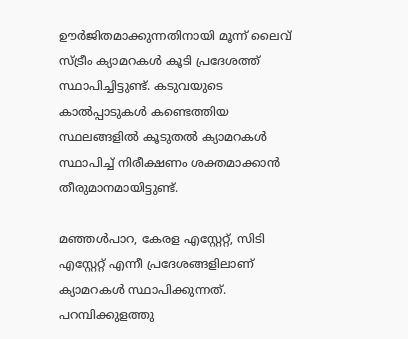ഊര്‍ജിതമാക്കുന്നതിനായി മൂന്ന് ലൈവ് സ്ട്രീം ക്യാമറകള്‍ കൂടി പ്രദേശത്ത് സ്ഥാപിച്ചിട്ടുണ്ട്. കടുവയുടെ കാല്‍പ്പാടുകള്‍ കണ്ടെത്തിയ സ്ഥലങ്ങളില്‍ കൂടുതല്‍ ക്യാമറകള്‍ സ്ഥാപിച്ച് നിരീക്ഷണം ശക്തമാക്കാന്‍ തീരുമാനമായിട്ടുണ്ട്.

മഞ്ഞള്‍പാറ, കേരള എസ്റ്റേറ്റ്, സിടി എസ്റ്റേറ്റ് എന്നീ പ്രദേശങ്ങളിലാണ് ക്യാമറകള്‍ സ്ഥാപിക്കുന്നത്. പറമ്പിക്കുളത്തു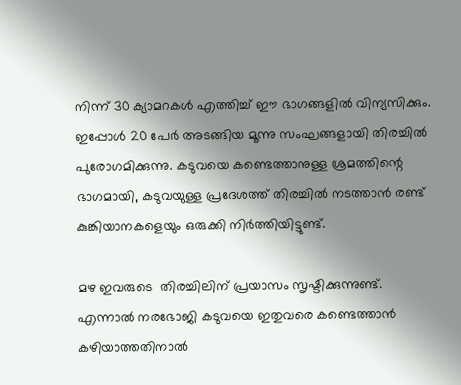നിന്ന് 30 ക്യാമറകള്‍ എത്തിച്ച് ഈ ഭാഗങ്ങളില്‍ വിന്യസിക്കും. ഇപ്പോള്‍ 20 പേര്‍ അടങ്ങിയ മൂന്നു സംഘങ്ങളായി തിരച്ചില്‍ പുരോഗമിക്കുന്നു. കടുവയെ കണ്ടെത്താനുള്ള ശ്രമത്തിന്റെ ഭാഗമായി, കടുവയുള്ള പ്രദേശത്ത് തിരച്ചില്‍ നടത്താന്‍ രണ്ട് കുങ്കിയാനകളെയും ഒരുക്കി നിര്‍ത്തിയിട്ടുണ്ട്.

മഴ ഇവരുടെ  തിരച്ചിലിന് പ്രയാസം സൃഷ്ടിക്കുന്നുണ്ട്. എന്നാല്‍ നരഭോജി കടുവയെ ഇതുവരെ കണ്ടെത്താന്‍ കഴിയാത്തതിനാല്‍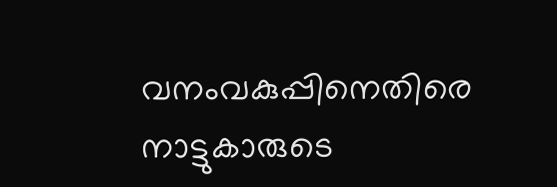വനംവകുപ്പിനെതിരെ നാട്ടുകാരുടെ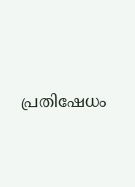പ്രതിഷേധം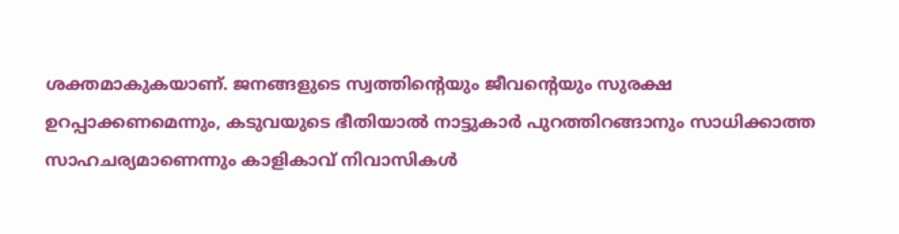ശക്തമാകുകയാണ്. ജനങ്ങളുടെ സ്വത്തിന്റെയും ജീവന്റെയും സുരക്ഷ ഉറപ്പാക്കണമെന്നും, കടുവയുടെ ഭീതിയാല്‍ നാട്ടുകാര്‍ പുറത്തിറങ്ങാനും സാധിക്കാത്ത സാഹചര്യമാണെന്നും കാളികാവ് നിവാസികള്‍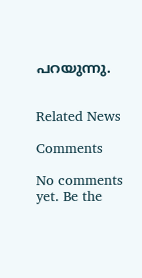പറയുന്നു.


Related News

Comments

No comments yet. Be the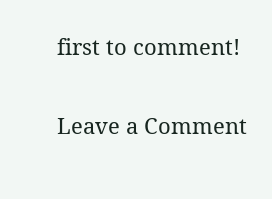first to comment!

Leave a Comment